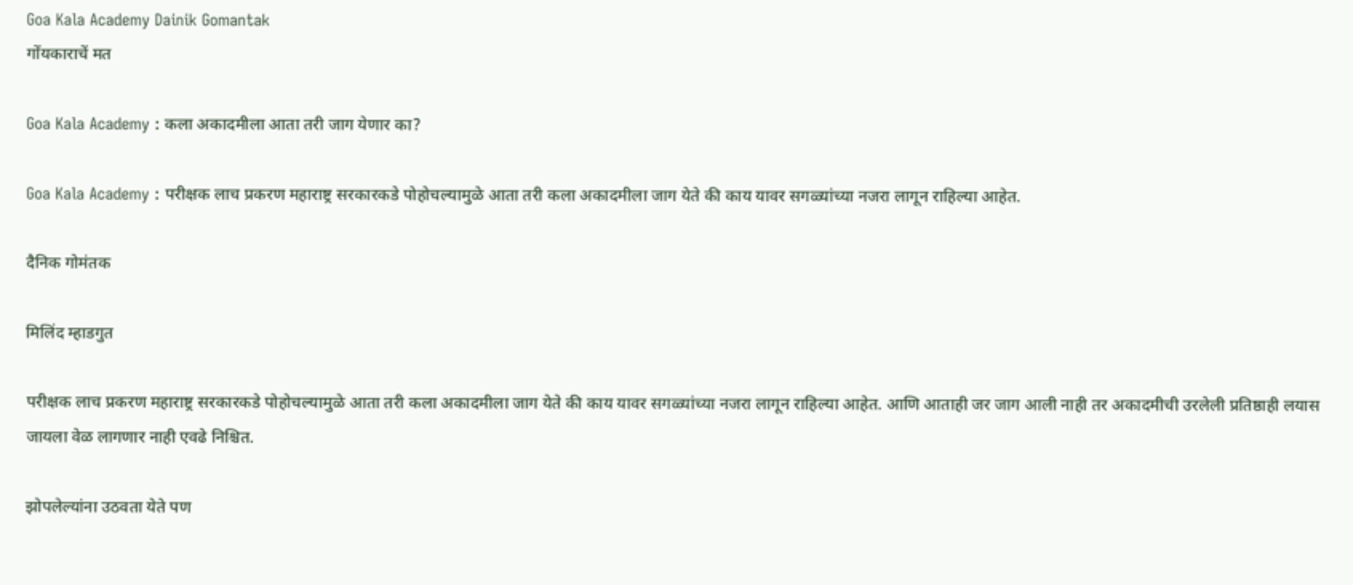Goa Kala Academy Dainik Gomantak
गोंयकाराचें मत

Goa Kala Academy : कला अकादमीला आता तरी जाग येणार का?

Goa Kala Academy : परीक्षक लाच प्रकरण महाराष्ट्र सरकारकडे पोहोचल्यामुळे आता तरी कला अकादमीला जाग येते की काय यावर सगळ्यांच्या नजरा लागून राहिल्या आहेत.

दैनिक गोमंतक

मिलिंद म्हाडगुत

परीक्षक लाच प्रकरण महाराष्ट्र सरकारकडे पोहोचल्यामुळे आता तरी कला अकादमीला जाग येते की काय यावर सगळ्यांच्या नजरा लागून राहिल्या आहेत. आणि आताही जर जाग आली नाही तर अकादमीची उरलेली प्रतिष्ठाही लयास जायला वेळ लागणार नाही एवढे निश्चित.

झोपलेल्यांना उठवता येते पण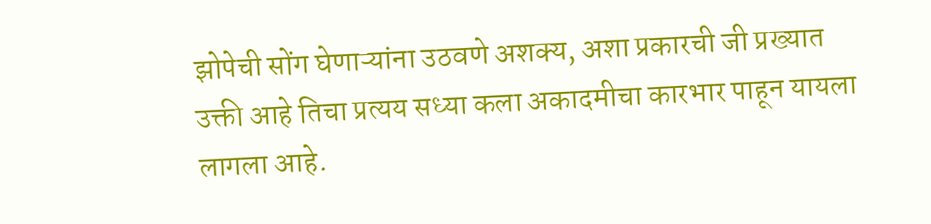झोपेची सोंग घेणाऱ्यांना उठवणे अशक्य, अशा प्रकारची जी प्रख्यात उक्ती आहे तिचा प्रत्यय सध्या कला अकादमीचा कारभार पाहून यायला लागला आहे.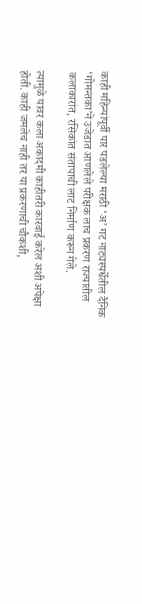काही महिन्यांपूर्वी पार पडलेल्या मराठी ‘अ’ गट नाट्यस्पर्धेतील दैनिक ‘गोमन्तका’ने उजेडात आणलेले परीक्षक लाच प्रकरण राज्यातील कलाकारांत, रसिकांत संतापाची लाट निर्माण करून गेले.

त्यामुळे यावर कला अकादमी काहीतरी कारवाई करेल अशी अपेक्षा होती. काही जमलेच नाही तर या प्रकरणाची चौकशी,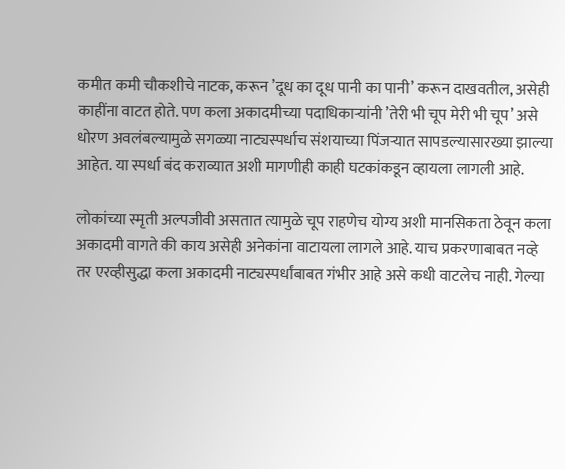कमीत कमी चौकशीचे नाटक, करून ’दूध का दूध पानी का पानी’ करून दाखवतील, असेही काहींना वाटत होते. पण कला अकादमीच्या पदाधिकाऱ्यांनी ’तेरी भी चूप मेरी भी चूप’ असे धोरण अवलंबल्यामुळे सगळ्या नाट्यस्पर्धाच संशयाच्या पिंजऱ्यात सापडल्यासारख्या झाल्या आहेत. या स्पर्धा बंद कराव्यात अशी मागणीही काही घटकांकडून व्हायला लागली आहे.

लोकांच्या स्मृती अल्पजीवी असतात त्यामुळे चूप राहणेच योग्य अशी मानसिकता ठेवून कला अकादमी वागते की काय असेही अनेकांना वाटायला लागले आहे. याच प्रकरणाबाबत नव्हे तर एरव्हीसुद्धा कला अकादमी नाट्यस्पर्धांबाबत गंभीर आहे असे कधी वाटलेच नाही. गेल्या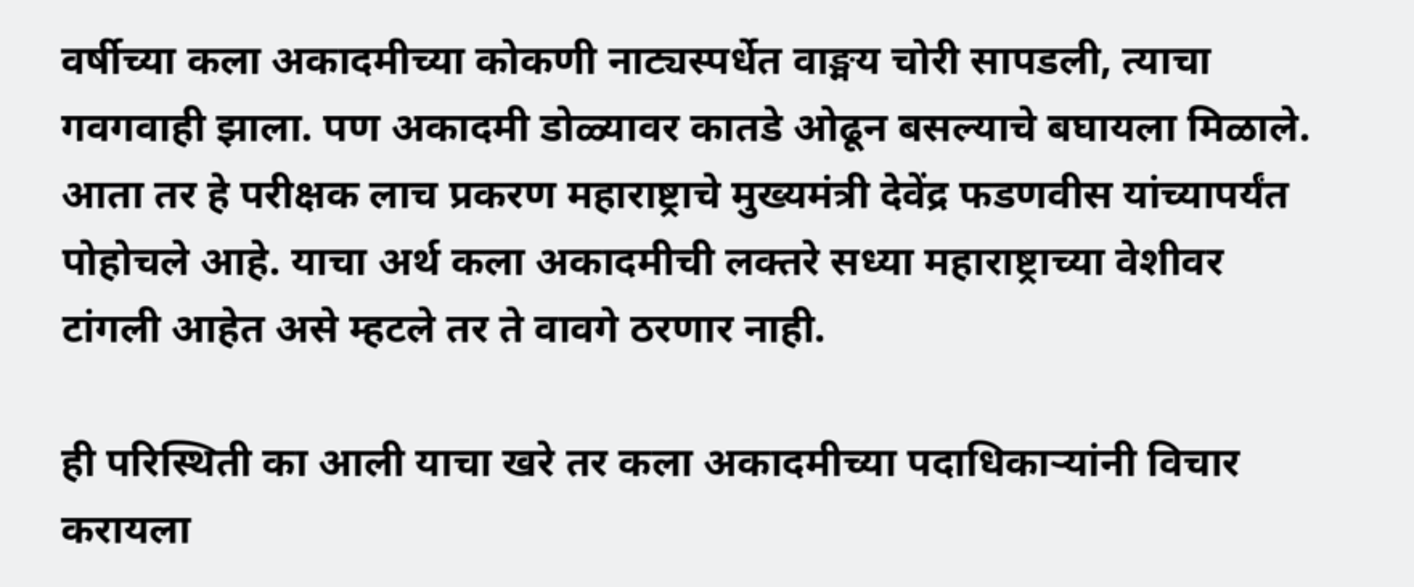वर्षीच्या कला अकादमीच्या कोकणी नाट्यस्पर्धेत वाङ्मय चोरी सापडली, त्याचा गवगवाही झाला. पण अकादमी डोळ्यावर कातडे ओढून बसल्याचे बघायला मिळाले. आता तर हे परीक्षक लाच प्रकरण महाराष्ट्राचे मुख्यमंत्री देवेंद्र फडणवीस यांच्यापर्यंत पोहोचले आहे. याचा अर्थ कला अकादमीची लक्तरे सध्या महाराष्ट्राच्या वेशीवर टांगली आहेत असे म्हटले तर ते वावगे ठरणार नाही.

ही परिस्थिती का आली याचा खरे तर कला अकादमीच्या पदाधिकाऱ्यांनी विचार करायला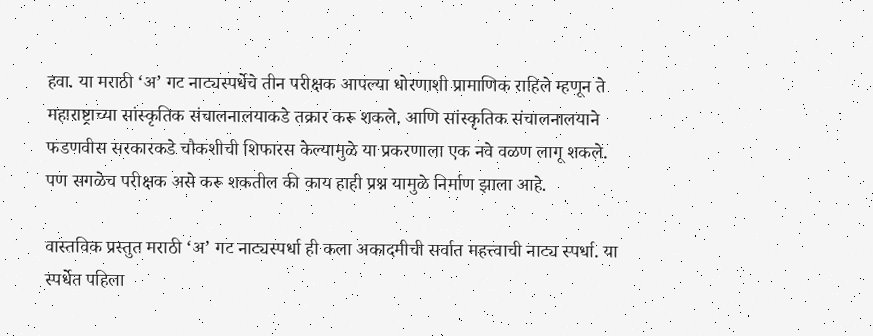हवा. या मराठी ‘अ’ गट नाट्यस्पर्धेचे तीन परीक्षक आपल्या धोरणाशी प्रामाणिक राहिले म्हणून ते महाराष्ट्राच्या सांस्कृतिक संचालनालयाकडे तक्रार करू शकले. आणि सांस्कृतिक संचालनालयाने फडणवीस सरकारकडे चौकशीची शिफारस केल्यामुळे या प्रकरणाला एक नवे वळण लागू शकले. पण सगळेच परीक्षक असे करू शकतील की काय हाही प्रश्न यामुळे निर्माण झाला आहे.

वास्तविक प्रस्तुत मराठी ‘अ’ गट नाट्यस्पर्धा ही कला अकादमीची सर्वात महत्त्वाची नाट्य स्पर्धा. या स्पर्धेत पहिला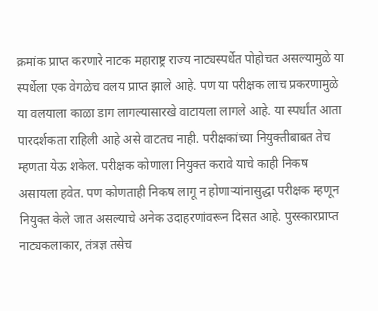क्रमांक प्राप्त करणारे नाटक महाराष्ट्र राज्य नाट्यस्पर्धेत पोहोचत असल्यामुळे या स्पर्धेला एक वेगळेच वलय प्राप्त झाले आहे. पण या परीक्षक लाच प्रकरणामुळे या वलयाला काळा डाग लागल्यासारखे वाटायला लागले आहे. या स्पर्धांत आता पारदर्शकता राहिली आहे असे वाटतच नाही. परीक्षकांच्या नियुक्तीबाबत तेच म्हणता येऊ शकेल. परीक्षक कोणाला नियुक्त करावे याचे काही निकष असायला हवेत. पण कोणताही निकष लागू न होणाऱ्यांनासुद्धा परीक्षक म्हणून नियुक्त केले जात असल्याचे अनेक उदाहरणांवरून दिसत आहे. पुरस्कारप्राप्त नाट्यकलाकार, तंत्रज्ञ तसेच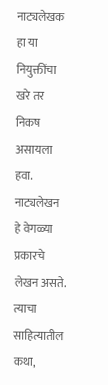नाट्यलेखक हा या नियुक्तींचा खरे तर निकष असायला हवा. नाट्यलेखन हे वेगळ्या प्रकारचे लेखन असते. त्याचा साहित्यातील कथा,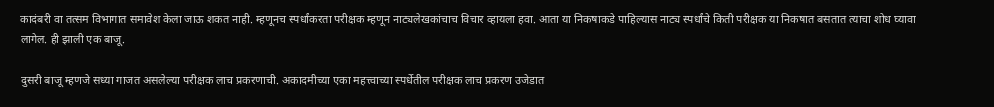कादंबरी वा तत्सम विभागात समावेश केला जाऊ शकत नाही. म्हणूनच स्पर्धांकरता परीक्षक म्हणून नाट्यलेखकांचाच विचार व्हायला हवा. आता या निकषाकडे पाहिल्यास नाट्य स्पर्धांचे किती परीक्षक या निकषात बसतात त्याचा शोध घ्यावा लागेल. ही झाली एक बाजू.

दुसरी बाजू म्हणजे सध्या गाजत असलेल्या परीक्षक लाच प्रकरणाची. अकादमीच्या एका महत्त्वाच्या स्पर्धेतील परीक्षक लाच प्रकरण उजेडात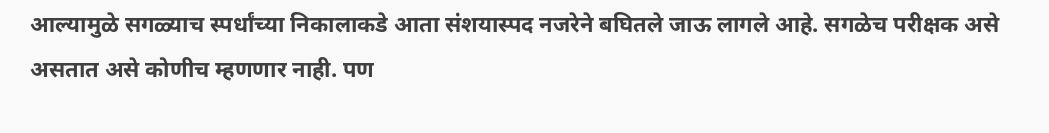आल्यामुळे सगळ्याच स्पर्धांच्या निकालाकडे आता संशयास्पद नजरेने बघितले जाऊ लागले आहे. सगळेच परीक्षक असे असतात असे कोणीच म्हणणार नाही. पण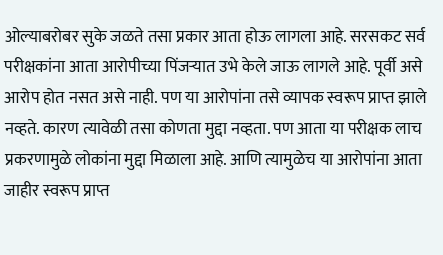ओल्याबरोबर सुके जळते तसा प्रकार आता होऊ लागला आहे. सरसकट सर्व परीक्षकांना आता आरोपीच्या पिंजऱ्यात उभे केले जाऊ लागले आहे. पूर्वी असे आरोप होत नसत असे नाही. पण या आरोपांना तसे व्यापक स्वरूप प्राप्त झाले नव्हते. कारण त्यावेळी तसा कोणता मुद्दा नव्हता. पण आता या परीक्षक लाच प्रकरणामुळे लोकांना मुद्दा मिळाला आहे. आणि त्यामुळेच या आरोपांना आता जाहीर स्वरूप प्राप्त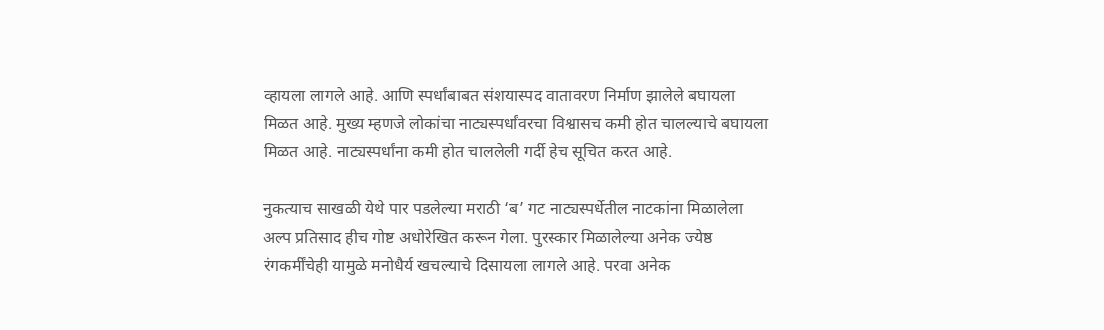व्हायला लागले आहे. आणि स्पर्धांबाबत संशयास्पद वातावरण निर्माण झालेले बघायला मिळत आहे. मुख्य म्हणजे लोकांचा नाट्यस्पर्धांवरचा विश्वासच कमी होत चालल्याचे बघायला मिळत आहे. नाट्यस्पर्धांना कमी होत चाललेली गर्दी हेच सूचित करत आहे.

नुकत्याच साखळी येथे पार पडलेल्या मराठी ‘ब’ गट नाट्यस्पर्धेतील नाटकांना मिळालेला अल्प प्रतिसाद हीच गोष्ट अधोरेखित करून गेला. पुरस्कार मिळालेल्या अनेक ज्येष्ठ रंगकर्मींचेही यामुळे मनोधैर्य खचल्याचे दिसायला लागले आहे. परवा अनेक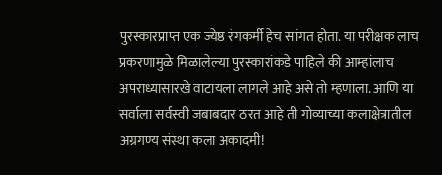पुरस्कारप्राप्त एक ज्येष्ठ रंगकर्मी हेच सांगत होता. या परीक्षक लाच प्रकरणामुळे मिळालेल्या पुरस्कारांकडे पाहिले की आम्हांलाच अपराध्यासारखे वाटायला लागले आहे असे तो म्हणाला. आणि या सर्वाला सर्वस्वी जबाबदार ठरत आहे ती गोव्याच्या कलाक्षेत्रातील अग्रगण्य संस्था कला अकादमी!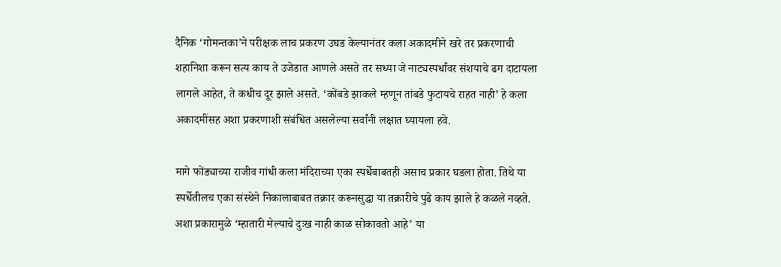दैनिक ‘गोमन्तका’ने परीक्षक लाच प्रकरण उघड केल्यानंतर कला अकादमीने खरे तर प्रकरणाची शहानिशा करून सत्य काय ते उजेडात आणले असते तर सध्या जे नाट्यस्पर्धांवर संशयाचे ढग दाटायला लागले आहेत, ते कधीच दूर झाले असते. ‘कोंबडे झाकले म्हणून तांबडे फुटायचे राहत नाही’ हे कला अकादमींसह अशा प्रकरणाशी संबंधित असलेल्या सर्वांनी लक्षात घ्यायला हवे.

मागे फोंड्याच्या राजीव गांधी कला मंदिराच्या एका स्पर्धेबाबतही असाच प्रकार घडला होता. तिथे या स्पर्धेतीलच एका संस्थेने निकालाबाबत तक्रार करूनसुद्धा या तक्रारीचे पुढे काय झाले हे कळले नव्हते. अशा प्रकारामुळे ‘म्हातारी मेल्याचे दुःख नाही काळ सोकावतो आहे’ या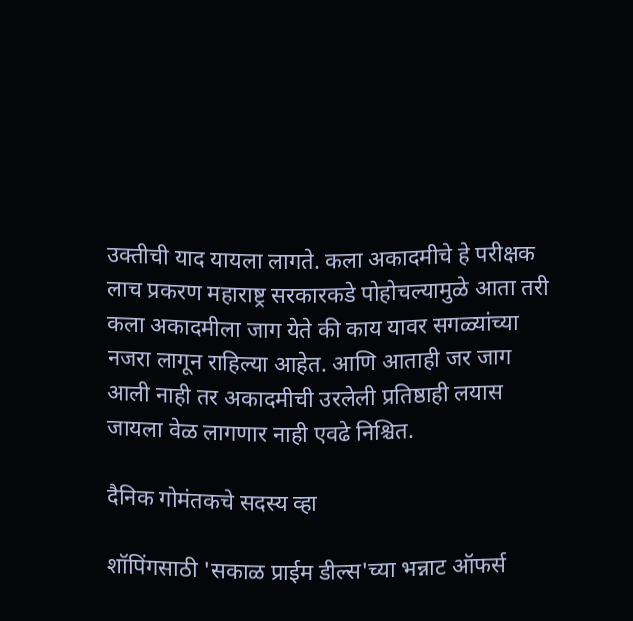उक्तीची याद यायला लागते. कला अकादमीचे हे परीक्षक लाच प्रकरण महाराष्ट्र सरकारकडे पोहोचल्यामुळे आता तरी कला अकादमीला जाग येते की काय यावर सगळ्यांच्या नजरा लागून राहिल्या आहेत. आणि आताही जर जाग आली नाही तर अकादमीची उरलेली प्रतिष्ठाही लयास जायला वेळ लागणार नाही एवढे निश्चित.

दैनिक गोमंतकचे सदस्य व्हा

शॉपिंगसाठी 'सकाळ प्राईम डील्स'च्या भन्नाट ऑफर्स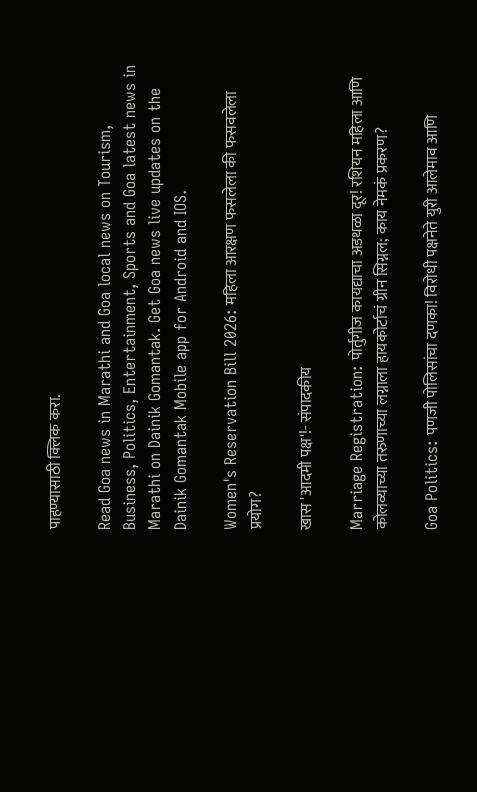पाहण्यासाठी क्लिक करा.

Read Goa news in Marathi and Goa local news on Tourism, Business, Politics, Entertainment, Sports and Goa latest news in Marathi on Dainik Gomantak. Get Goa news live updates on the Dainik Gomantak Mobile app for Android and IOS.

Women's Reservation Bill 2026: महिला आरक्षण फसलेला की फसवलेला प्रयोग?

खास 'आदमी पक्ष'!- संपादकीय

Marriage Registration: पोर्तुगीज कायद्याचा अडथळा दूर! रशियन महिला आणि कोलव्याच्या तरुणाच्या लग्नाला हायकोर्टाचं ग्रीन सिग्नल; काय नेमकं प्रकरण?

Goa Politics: पणजी पोलिसांचा दणका! विरोधी पक्षनेते युरी आलेमाव आणि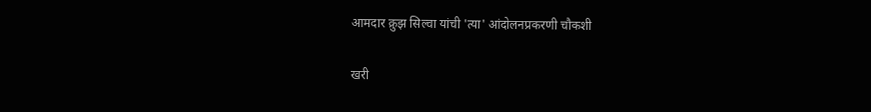आमदार क्रुझ सिल्वा यांची 'त्या' आंदोलनप्रकरणी चौकशी

खरी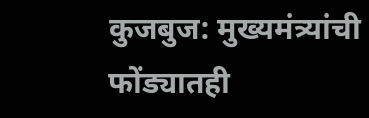कुजबुज: मुख्यमंत्र्यांची फोंड्यातही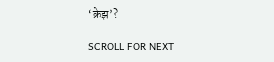‘क्रेझ’?

SCROLL FOR NEXT